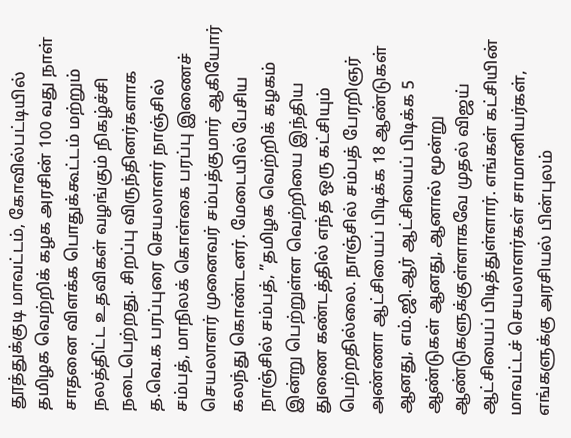தூத்துக்குடி மாவட்டம், கோவில்பட்டியில் தமிழக வெற்றிக் கழக அரசின் 100 வது நாள் சாதனை விளக்க பொதுக்கூட்டம் மற்றும் நலத்திட்ட உதவிகள் வழங்கும் நிகழ்ச்சி நடைபெற்றது. சிறப்பு விருந்தினர்களாக த.வெ.க பரப்புரை செயலாளர் நாஞ்சில் சம்பத், மாநிலக் கொள்கை பரப்பு இணைச் செயலாளர் முனைவர் சம்பத்குமார் ஆகியோர் கலந்து கொண்டனர். மேடையில் பேசிய நாஞ்சில் சம்பத், ”தமிழக வெற்றிக் கழகம் இன்று பெற்றுள்ள வெற்றியை இந்திய துணை கண்டத்தில் எந்த ஒரு கட்சியும் பெற்றதில்லை. நாஞ்சில் சம்பத் பேரறிஞர் அண்ணா ஆட்சியைப் பிடிக்க 18 ஆண்டுகள் ஆனது, எம்.ஜி.ஆர் ஆட்சியைப் பிடிக்க 5 ஆண்டுகள் ஆனது, ஆனால் மூன்று ஆண்டுகளுக்குள்ளாகவே முதல் விஜய் ஆட்சியைப் பிடித்துள்ளார். எங்கள் கட்சியின் மாவட்டச் செயலாளர்கள் சாமானியர்கள், எங்களுக்கு அரசியல் பின்புலம்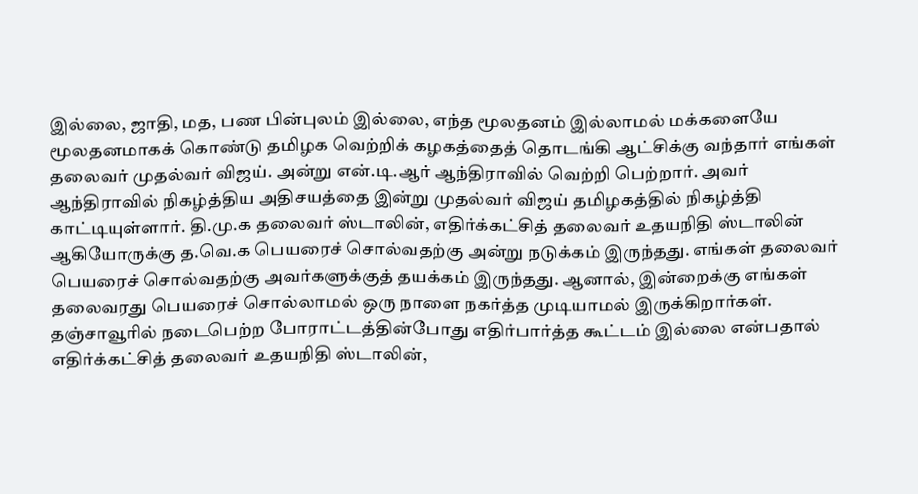இல்லை, ஜாதி, மத, பண பின்புலம் இல்லை, எந்த மூலதனம் இல்லாமல் மக்களையே மூலதனமாகக் கொண்டு தமிழக வெற்றிக் கழகத்தைத் தொடங்கி ஆட்சிக்கு வந்தார் எங்கள் தலைவர் முதல்வர் விஜய். அன்று என்.டி.ஆர் ஆந்திராவில் வெற்றி பெற்றார். அவர் ஆந்திராவில் நிகழ்த்திய அதிசயத்தை இன்று முதல்வர் விஜய் தமிழகத்தில் நிகழ்த்தி காட்டியுள்ளார். தி.மு.க தலைவர் ஸ்டாலின், எதிர்க்கட்சித் தலைவர் உதயநிதி ஸ்டாலின் ஆகியோருக்கு த.வெ.க பெயரைச் சொல்வதற்கு அன்று நடுக்கம் இருந்தது. எங்கள் தலைவர் பெயரைச் சொல்வதற்கு அவர்களுக்குத் தயக்கம் இருந்தது. ஆனால், இன்றைக்கு எங்கள் தலைவரது பெயரைச் சொல்லாமல் ஒரு நாளை நகர்த்த முடியாமல் இருக்கிறார்கள். தஞ்சாவூரில் நடைபெற்ற போராட்டத்தின்போது எதிர்பார்த்த கூட்டம் இல்லை என்பதால் எதிர்க்கட்சித் தலைவர் உதயநிதி ஸ்டாலின்,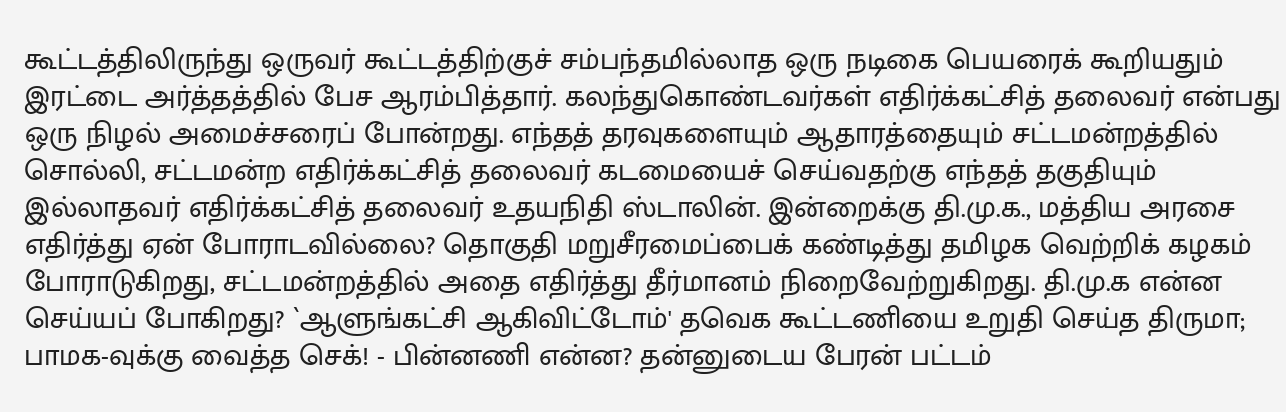கூட்டத்திலிருந்து ஒருவர் கூட்டத்திற்குச் சம்பந்தமில்லாத ஒரு நடிகை பெயரைக் கூறியதும் இரட்டை அர்த்தத்தில் பேச ஆரம்பித்தார். கலந்துகொண்டவர்கள் எதிர்க்கட்சித் தலைவர் என்பது ஒரு நிழல் அமைச்சரைப் போன்றது. எந்தத் தரவுகளையும் ஆதாரத்தையும் சட்டமன்றத்தில் சொல்லி, சட்டமன்ற எதிர்க்கட்சித் தலைவர் கடமையைச் செய்வதற்கு எந்தத் தகுதியும் இல்லாதவர் எதிர்க்கட்சித் தலைவர் உதயநிதி ஸ்டாலின். இன்றைக்கு தி.மு.க., மத்திய அரசை எதிர்த்து ஏன் போராடவில்லை? தொகுதி மறுசீரமைப்பைக் கண்டித்து தமிழக வெற்றிக் கழகம் போராடுகிறது, சட்டமன்றத்தில் அதை எதிர்த்து தீர்மானம் நிறைவேற்றுகிறது. தி.மு.க என்ன செய்யப் போகிறது? `ஆளுங்கட்சி ஆகிவிட்டோம்' தவெக கூட்டணியை உறுதி செய்த திருமா; பாமக-வுக்கு வைத்த செக்! - பின்னணி என்ன? தன்னுடைய பேரன் பட்டம்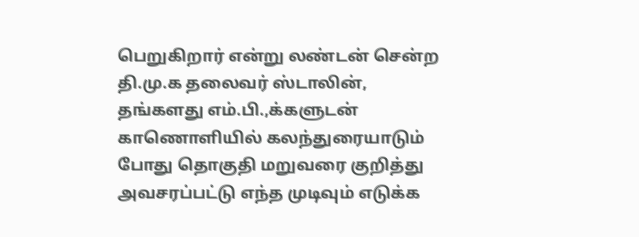பெறுகிறார் என்று லண்டன் சென்ற தி.மு.க தலைவர் ஸ்டாலின், தங்களது எம்.பி.,க்களுடன் காணொளியில் கலந்துரையாடும் போது தொகுதி மறுவரை குறித்து அவசரப்பட்டு எந்த முடிவும் எடுக்க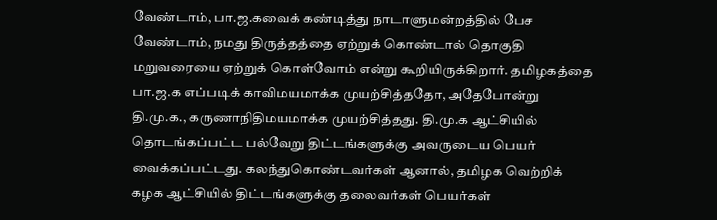வேண்டாம், பா.ஜ.கவைக் கண்டித்து நாடாளுமன்றத்தில் பேச வேண்டாம், நமது திருத்தத்தை ஏற்றுக் கொண்டால் தொகுதி மறுவரையை ஏற்றுக் கொள்வோம் என்று கூறியிருக்கிறார். தமிழகத்தை பா.ஜ.க எப்படிக் காவிமயமாக்க முயற்சித்ததோ, அதேபோன்று தி.மு.க., கருணாநிதிமயமாக்க முயற்சித்தது. தி.மு.க ஆட்சியில் தொடங்கப்பட்ட பல்வேறு திட்டங்களுக்கு அவருடைய பெயர் வைக்கப்பட்டது. கலந்துகொண்டவர்கள் ஆனால், தமிழக வெற்றிக் கழக ஆட்சியில் திட்டங்களுக்கு தலைவர்கள் பெயர்கள்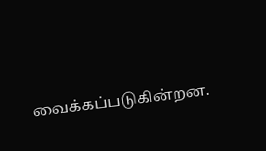வைக்கப்படுகின்றன.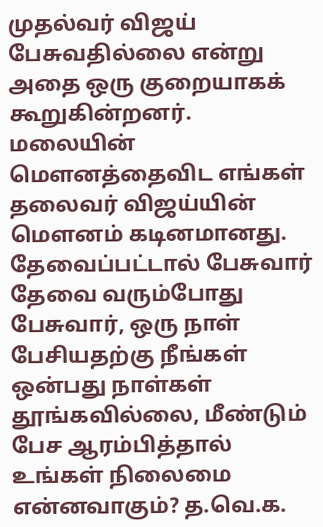முதல்வர் விஜய் பேசுவதில்லை என்று அதை ஒரு குறையாகக் கூறுகின்றனர். மலையின் மெளனத்தைவிட எங்கள் தலைவர் விஜய்யின் மௌனம் கடினமானது. தேவைப்பட்டால் பேசுவார் தேவை வரும்போது பேசுவார், ஒரு நாள் பேசியதற்கு நீங்கள் ஒன்பது நாள்கள் தூங்கவில்லை, மீண்டும் பேச ஆரம்பித்தால் உங்கள் நிலைமை என்னவாகும்? த.வெ.க.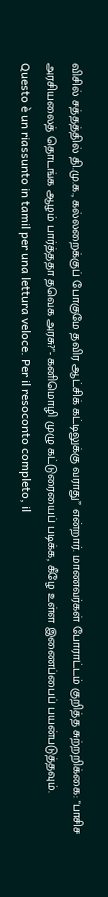விசில் சத்தத்தில் தி.மு.க., கல்லறைக்குப் போகுமே தவிர ஆட்சிக் கட்டிலுக்கு வராது” என்றார். மாணவர்கள் போராட்டம் குறித்த சுற்றறிக்கை: "பாசிச அரசியலைத் தொடங்க ஆழம் பார்த்ததா தவெக அரசு?"- கனிமொழி முழு கட்டுரையைப் படிக்க, கீழே உள்ள இணைப்பைப் பயன்படுத்தவும்.
Questo è un riassunto in tamil per una lettura veloce. Per il resoconto completo, il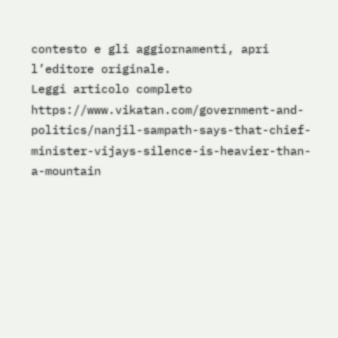contesto e gli aggiornamenti, apri l’editore originale.
Leggi articolo completo
https://www.vikatan.com/government-and-politics/nanjil-sampath-says-that-chief-minister-vijays-silence-is-heavier-than-a-mountain